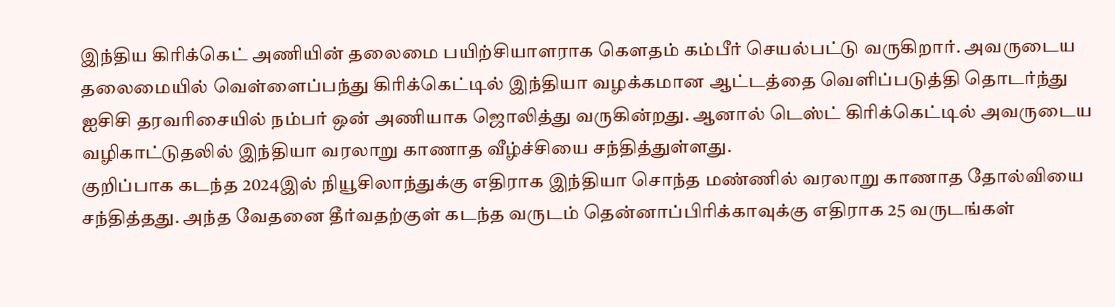இந்திய கிரிக்கெட் அணியின் தலைமை பயிற்சியாளராக கௌதம் கம்பீர் செயல்பட்டு வருகிறார். அவருடைய தலைமையில் வெள்ளைப்பந்து கிரிக்கெட்டில் இந்தியா வழக்கமான ஆட்டத்தை வெளிப்படுத்தி தொடர்ந்து ஐசிசி தரவரிசையில் நம்பர் ஒன் அணியாக ஜொலித்து வருகின்றது. ஆனால் டெஸ்ட் கிரிக்கெட்டில் அவருடைய வழிகாட்டுதலில் இந்தியா வரலாறு காணாத வீழ்ச்சியை சந்தித்துள்ளது.
குறிப்பாக கடந்த 2024இல் நியூசிலாந்துக்கு எதிராக இந்தியா சொந்த மண்ணில் வரலாறு காணாத தோல்வியை சந்தித்தது. அந்த வேதனை தீர்வதற்குள் கடந்த வருடம் தென்னாப்பிரிக்காவுக்கு எதிராக 25 வருடங்கள்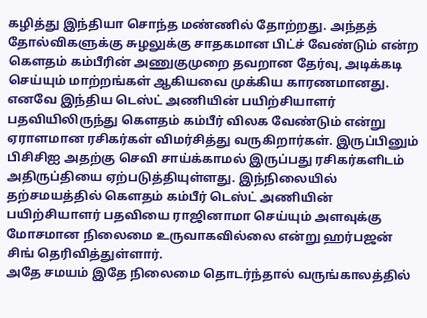கழித்து இந்தியா சொந்த மண்ணில் தோற்றது. அந்தத் தோல்விகளுக்கு சுழலுக்கு சாதகமான பிட்ச் வேண்டும் என்ற கௌதம் கம்பீரின் அணுகுமுறை தவறான தேர்வு, அடிக்கடி செய்யும் மாற்றங்கள் ஆகியவை முக்கிய காரணமானது.
எனவே இந்திய டெஸ்ட் அணியின் பயிற்சியாளர் பதவியிலிருந்து கௌதம் கம்பீர் விலக வேண்டும் என்று ஏராளமான ரசிகர்கள் விமர்சித்து வருகிறார்கள். இருப்பினும் பிசிசிஐ அதற்கு செவி சாய்க்காமல் இருப்பது ரசிகர்களிடம் அதிருப்தியை ஏற்படுத்தியுள்ளது. இந்நிலையில் தற்சமயத்தில் கௌதம் கம்பீர் டெஸ்ட் அணியின் பயிற்சியாளர் பதவியை ராஜினாமா செய்யும் அளவுக்கு மோசமான நிலைமை உருவாகவில்லை என்று ஹர்பஜன் சிங் தெரிவித்துள்ளார்.
அதே சமயம் இதே நிலைமை தொடர்ந்தால் வருங்காலத்தில்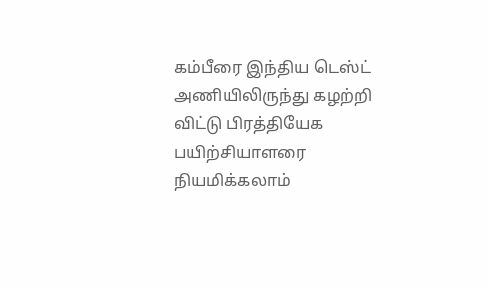கம்பீரை இந்திய டெஸ்ட் அணியிலிருந்து கழற்றி விட்டு பிரத்தியேக பயிற்சியாளரை நியமிக்கலாம்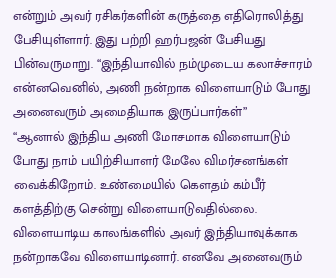என்றும் அவர் ரசிகர்களின் கருத்தை எதிரொலித்து பேசியுள்ளார். இது பற்றி ஹர்பஜன் பேசியது பின்வருமாறு. “இந்தியாவில் நம்முடைய கலாச்சாரம் என்னவெனில், அணி நன்றாக விளையாடும் போது அனைவரும் அமைதியாக இருப்பார்கள்”
“ஆனால் இந்திய அணி மோசமாக விளையாடும் போது நாம் பயிற்சியாளர் மேலே விமர்சனங்கள் வைக்கிறோம். உண்மையில் கௌதம் கம்பீர் களத்திற்கு சென்று விளையாடுவதில்லை. விளையாடிய காலங்களில் அவர் இந்தியாவுக்காக நன்றாகவே விளையாடினார். எனவே அனைவரும்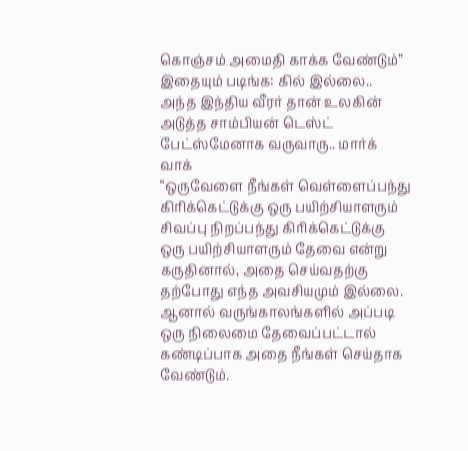கொஞ்சம் அமைதி காக்க வேண்டும்”
இதையும் படிங்க: கில் இல்லை.. அந்த இந்திய வீரர் தான் உலகின் அடுத்த சாம்பியன் டெஸ்ட் பேட்ஸ்மேனாக வருவாரு.. மார்க் வாக்
“ஒருவேளை நீங்கள் வெள்ளைப்பந்து கிரிக்கெட்டுக்கு ஒரு பயிற்சியாளரும் சிவப்பு நிறப்பந்து கிரிக்கெட்டுக்கு ஒரு பயிற்சியாளரும் தேவை என்று கருதினால், அதை செய்வதற்கு தற்போது எந்த அவசியமும் இல்லை. ஆனால் வருங்காலங்களில் அப்படி ஒரு நிலைமை தேவைப்பட்டால் கண்டிப்பாக அதை நீங்கள் செய்தாக வேண்டும்.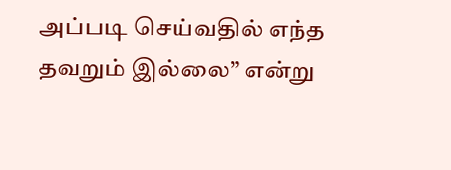அப்படி செய்வதில் எந்த தவறும் இல்லை” என்று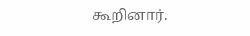கூறினார்.